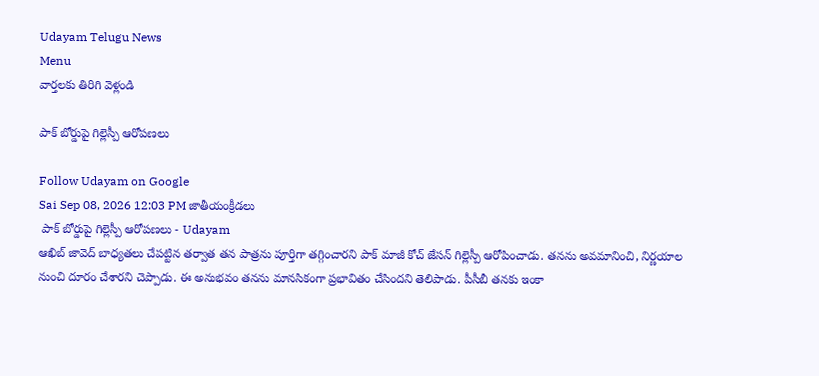Udayam Telugu News
Menu
వార్తలకు తిరిగి వెళ్లండి

పాక్‌ బోర్డుపై గిల్లెస్పీ ఆరోపణలు

Follow Udayam on Google
Sai Sep 08, 2026 12:03 PM జాతీయంక్రీడలు
 పాక్‌ బోర్డుపై గిల్లెస్పీ ఆరోపణలు - Udayam
ఆఖిబ్‌ జావెద్‌ బాధ్యతలు చేపట్టిన తర్వాత తన పాత్రను పూర్తిగా తగ్గించారని పాక్‌ మాజీ కోచ్‌ జేసన్‌ గిల్లెస్పీ ఆరోపించాడు. తనను అవమానించి, నిర్ణయాల నుంచి దూరం చేశారని చెప్పాడు. ఈ అనుభవం తనను మానసికంగా ప్రభావితం చేసిందని తెలిపాడు. పీసీబీ తనకు ఇంకా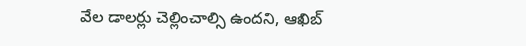వేల డాలర్లు చెల్లించాల్సి ఉందని, ఆఖిబ్‌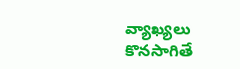వ్యాఖ్యలు కొనసాగితే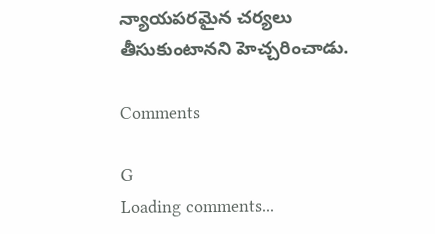న్యాయపరమైన చర్యలు తీసుకుంటానని హెచ్చరించాడు.

Comments

G
Loading comments...